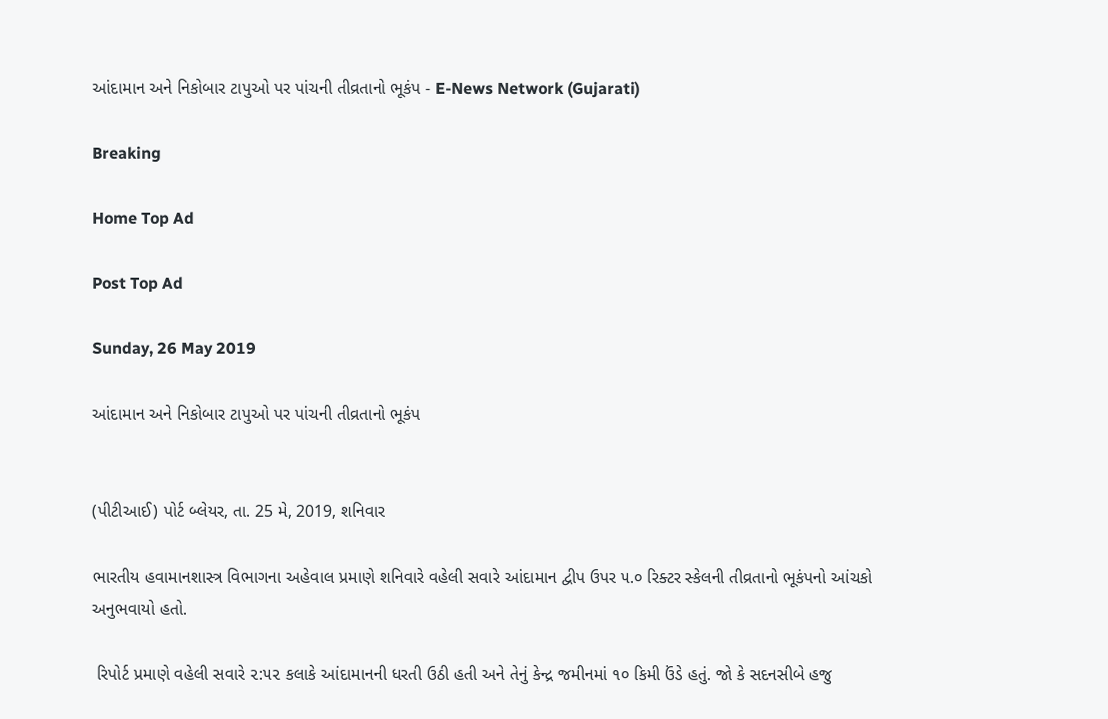આંદામાન અને નિકોબાર ટાપુઓ પર પાંચની તીવ્રતાનો ભૂકંપ - E-News Network (Gujarati)

Breaking

Home Top Ad

Post Top Ad

Sunday, 26 May 2019

આંદામાન અને નિકોબાર ટાપુઓ પર પાંચની તીવ્રતાનો ભૂકંપ


(પીટીઆઈ) પોર્ટ બ્લેયર, તા. 25 મે, 2019, શનિવાર

ભારતીય હવામાનશાસ્ત્ર વિભાગના અહેવાલ પ્રમાણે શનિવારે વહેલી સવારે આંદામાન દ્વીપ ઉપર ૫.૦ રિક્ટર સ્કેલની તીવ્રતાનો ભૂકંપનો આંચકો અનુભવાયો હતો.

 રિપોર્ટ પ્રમાણે વહેલી સવારે ૨:૫૨ કલાકે આંદામાનની ધરતી ઉઠી હતી અને તેનું કેન્દ્ર જમીનમાં ૧૦ કિમી ઉંડે હતું. જો કે સદનસીબે હજુ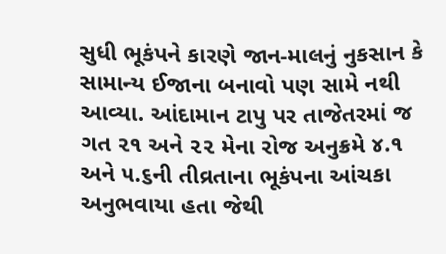સુધી ભૂકંપને કારણે જાન-માલનું નુકસાન કે સામાન્ય ઈજાના બનાવો પણ સામે નથી આવ્યા. આંદામાન ટાપુ પર તાજેતરમાં જ ગત ૨૧ અને ૨૨ મેના રોજ અનુક્રમે ૪.૧ અને ૫.૬ની તીવ્રતાના ભૂકંપના આંચકા અનુભવાયા હતા જેથી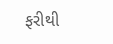ફરીથી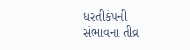ધરતીકંપની સંભાવના તીવ્ર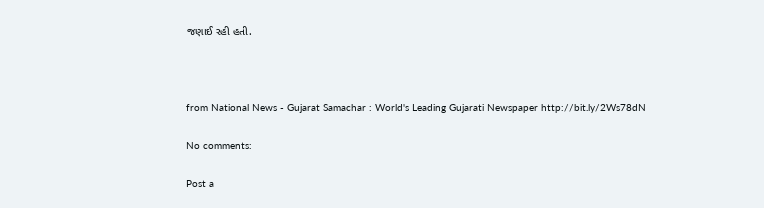જણાઈ રહી હતી.



from National News - Gujarat Samachar : World's Leading Gujarati Newspaper http://bit.ly/2Ws78dN

No comments:

Post a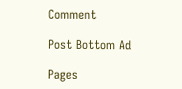Comment

Post Bottom Ad

Pages